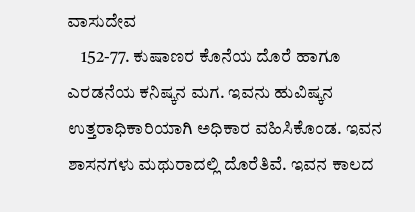ವಾಸುದೇವ
    152-77. ಕುಷಾಣರ ಕೊನೆಯ ದೊರೆ ಹಾಗೂ ಎರಡನೆಯ ಕನಿಷ್ಕನ ಮಗ. ಇವನು ಹುವಿಷ್ಕನ ಉತ್ತರಾಧಿಕಾರಿಯಾಗಿ ಅಧಿಕಾರ ವಹಿಸಿಕೊಂಡ. ಇವನ ಶಾಸನಗಳು ಮಥುರಾದಲ್ಲಿ ದೊರೆತಿವೆ. ಇವನ ಕಾಲದ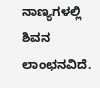ನಾಣ್ಯಗಳಲ್ಲಿ ಶಿವನ ಲಾಂಛನವಿದೆ.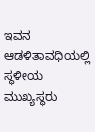ಇವನ ಆಡಳಿತಾವಧಿಯಲ್ಲಿ ಸ್ಥಳೀಯ ಮುಖ್ಯಸ್ಥರು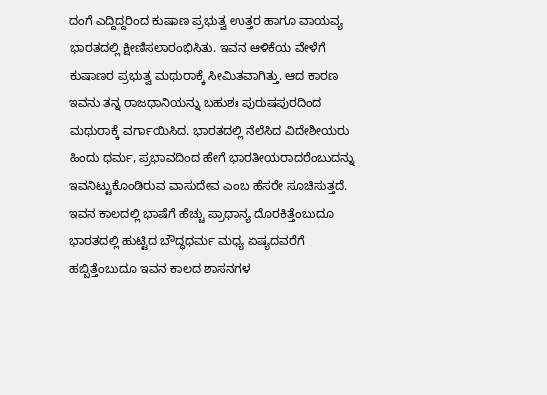ದಂಗೆ ಎದ್ದಿದ್ದರಿಂದ ಕುಷಾಣ ಪ್ರಭುತ್ವ ಉತ್ತರ ಹಾಗೂ ವಾಯವ್ಯ ಭಾರತದಲ್ಲಿ ಕ್ಷೀಣಿಸಲಾರಂಭಿಸಿತು. ಇವನ ಆಳಿಕೆಯ ವೇಳೆಗೆ ಕುಷಾಣರ ಪ್ರಭುತ್ವ ಮಥುರಾಕ್ಕೆ ಸೀಮಿತವಾಗಿತ್ತು. ಆದ ಕಾರಣ ಇವನು ತನ್ನ ರಾಜಧಾನಿಯನ್ನು ಬಹುಶಃ ಪುರುಷಪುರದಿಂದ ಮಥುರಾಕ್ಕೆ ವರ್ಗಾಯಿಸಿದ. ಭಾರತದಲ್ಲಿ ನೆಲೆಸಿದ ವಿದೇಶೀಯರು ಹಿಂದು ಧರ್ಮ, ಪ್ರಭಾವದಿಂದ ಹೇಗೆ ಭಾರತೀಯರಾದರೆಂಬುದನ್ನು ಇವನಿಟ್ಟುಕೊಂಡಿರುವ ವಾಸುದೇವ ಎಂಬ ಹೆಸರೇ ಸೂಚಿಸುತ್ತದೆ. ಇವನ ಕಾಲದಲ್ಲಿ ಭಾಷೆಗೆ ಹೆಚ್ಚು ಪ್ರಾಧಾನ್ಯ ದೊರಕಿತ್ತೆಂಬುದೂ ಭಾರತದಲ್ಲಿ ಹುಟ್ಟಿದ ಬೌದ್ಧಧರ್ಮ ಮಧ್ಯ ಏಷ್ಯದವರೆಗೆ ಹಬ್ಬಿತ್ತೆಂಬುದೂ ಇವನ ಕಾಲದ ಶಾಸನಗಳ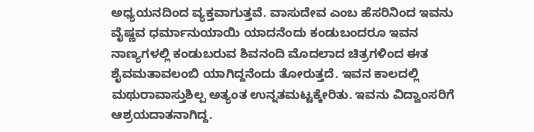ಅಧ್ಯಯನದಿಂದ ವ್ಯಕ್ತವಾಗುತ್ತವೆ. ವಾಸುದೇವ ಎಂಬ ಹೆಸರಿನಿಂದ ಇವನು ವೈಷ್ಣವ ಧರ್ಮಾನುಯಾಯಿ ಯಾದನೆಂದು ಕಂಡುಬಂದರೂ ಇವನ ನಾಣ್ಯಗಳಲ್ಲಿ ಕಂಡುಬರುವ ಶಿವನಂದಿ ಮೊದಲಾದ ಚಿತ್ರಗಳಿಂದ ಈತ ಶೈವಮತಾವಲಂಬಿ ಯಾಗಿದ್ದನೆಂದು ತೋರುತ್ತದೆ. ಇವನ ಕಾಲದಲ್ಲಿ ಮಥುರಾವಾಸ್ತುಶಿಲ್ಪ ಅತ್ಯಂತ ಉನ್ನತಮಟ್ಟಕ್ಕೇರಿತು. ಇವನು ವಿದ್ವಾಂಸರಿಗೆ ಆಶ್ರಯದಾತನಾಗಿದ್ದ.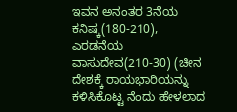ಇವನ ಅನಂತರ 3ನೆಯ ಕನಿಷ್ಕ(180-210), ಎರಡನೆಯ ವಾಸುದೇವ(210-30) (ಚೀನ ದೇಶಕ್ಕೆ ರಾಯಭಾರಿಯನ್ನು ಕಳಿಸಿಕೊಟ್ಟ ನೆಂದು ಹೇಳಲಾದ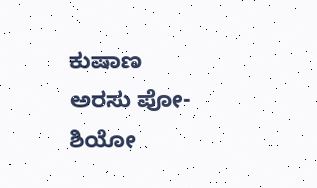ಕುಷಾಣ ಅರಸು ಪೋ-ಶಿಯೋ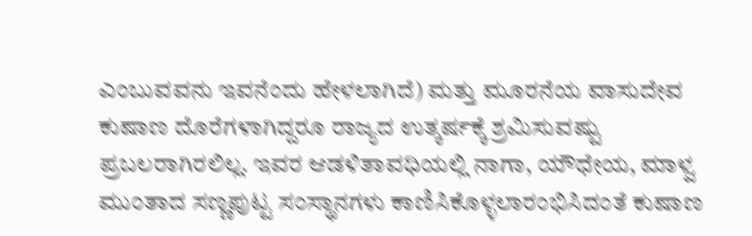ಎಂಬುವವನು ಇವನೆಂದು ಹೇಳಲಾಗಿದೆ) ಮತ್ತು ಮೂರನೆಯ ವಾಸುದೇವ ಕುಷಾಣ ದೊರೆಗಳಾಗಿದ್ದರೂ ರಾಜ್ಯದ ಉತ್ಕರ್ಷಕ್ಕೆ ಶ್ರಮಿಸುವಷ್ಟು ಪ್ರಬಲರಾಗಿರಲಿಲ್ಲ. ಇವರ ಆಡಳಿತಾವಧಿಯಲ್ಲಿ ನಾಗಾ, ಯೌಧೇಯ, ಮಾಳ್ವ ಮುಂತಾದ ಸಣ್ಣಪುಟ್ಟ ಸಂಸ್ಥಾನಗಳು ಕಾಣಿಸಿಕೊಳ್ಳಲಾರಂಭಿಸಿದಂತೆ ಕುಷಾಣ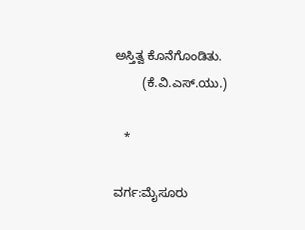ಅಸ್ತಿತ್ವ ಕೊನೆಗೊಂಡಿತು.
        (ಕೆ.ವಿ.ಎಸ್.ಯು.)

   *

ವರ್ಗ:ಮೈಸೂರು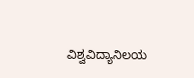ವಿಶ್ವವಿದ್ಯಾನಿಲಯ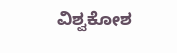ವಿಶ್ವಕೋಶ